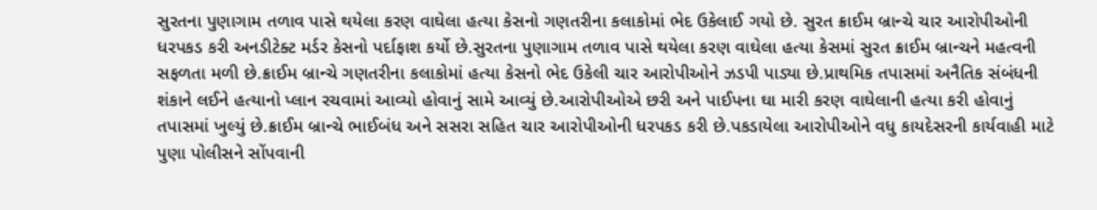સુરતના પુણાગામ તળાવ પાસે થયેલા કરણ વાઘેલા હત્યા કેસનો ગણતરીના કલાકોમાં ભેદ ઉકેલાઈ ગયો છે. સુરત ક્રાઈમ બ્રાન્ચે ચાર આરોપીઓની ધરપકડ કરી અનડીટેક્ટ મર્ડર કેસનો પર્દાફાશ કર્યો છે.સુરતના પુણાગામ તળાવ પાસે થયેલા કરણ વાઘેલા હત્યા કેસમાં સુરત ક્રાઈમ બ્રાન્ચને મહત્વની સફળતા મળી છે.ક્રાઈમ બ્રાન્ચે ગણતરીના કલાકોમાં હત્યા કેસનો ભેદ ઉકેલી ચાર આરોપીઓને ઝડપી પાડ્યા છે.પ્રાથમિક તપાસમાં અનૈતિક સંબંધની શંકાને લઈને હત્યાનો પ્લાન રચવામાં આવ્યો હોવાનું સામે આવ્યું છે.આરોપીઓએ છરી અને પાઈપના ઘા મારી કરણ વાઘેલાની હત્યા કરી હોવાનું તપાસમાં ખુલ્યું છે.ક્રાઈમ બ્રાન્ચે ભાઈબંધ અને સસરા સહિત ચાર આરોપીઓની ધરપકડ કરી છે.પકડાયેલા આરોપીઓને વધુ કાયદેસરની કાર્યવાહી માટે પુણા પોલીસને સોંપવાની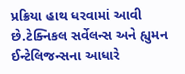પ્રક્રિયા હાથ ધરવામાં આવી છે.ટેક્નિકલ સર્વેલન્સ અને હ્યુમન ઈન્ટેલિજન્સના આધારે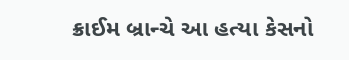ક્રાઈમ બ્રાન્ચે આ હત્યા કેસનો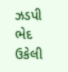ઝડપી ભેદ ઉકેલી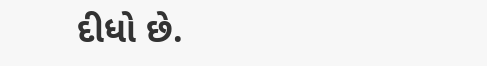દીધો છે.